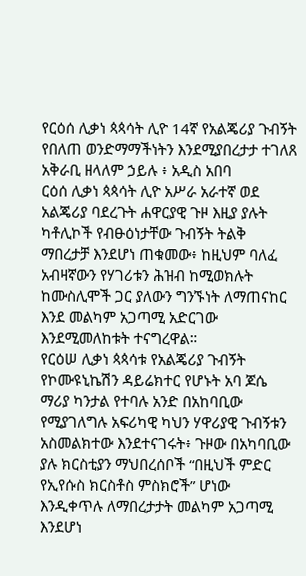የርዕሰ ሊቃነ ጳጳሳት ሊዮ 14ኛ የአልጄሪያ ጉብኝት የበለጠ ወንድማማችነትን እንደሚያበረታታ ተገለጸ
አቅራቢ ዘላለም ኃይሉ ፥ አዲስ አበባ
ርዕሰ ሊቃነ ጳጳሳት ሊዮ አሥራ አራተኛ ወደ አልጄሪያ ባደረጉት ሐዋርያዊ ጉዞ እዚያ ያሉት ካቶሊኮች የብፁዕነታቸው ጉብኝት ትልቅ ማበረታቻ እንደሆነ ጠቁመው፥ ከዚህም ባለፈ አብዛኛውን የሃገሪቱን ሕዝብ ከሚወክሉት ከሙስሊሞች ጋር ያለውን ግንኙነት ለማጠናከር እንደ መልካም አጋጣሚ አድርገው እንደሚመለከቱት ተናግረዋል።
የርዕሠ ሊቃነ ጳጳሳቱ የአልጄሪያ ጉብኝት የኮሙዩኒኬሽን ዳይሬክተር የሆኑት አባ ጆሴ ማሪያ ካንታል የተባሉ አንድ በአከባቢው የሚያገለግሉ አፍሪካዊ ካህን ሃዋሪያዊ ጉብኝቱን አስመልክተው እንደተናገሩት፥ ጉዞው በአካባቢው ያሉ ክርስቲያን ማህበረሰቦች “በዚህች ምድር የኢየሱስ ክርስቶስ ምስክሮች” ሆነው እንዲቀጥሉ ለማበረታታት መልካም አጋጣሚ እንደሆነ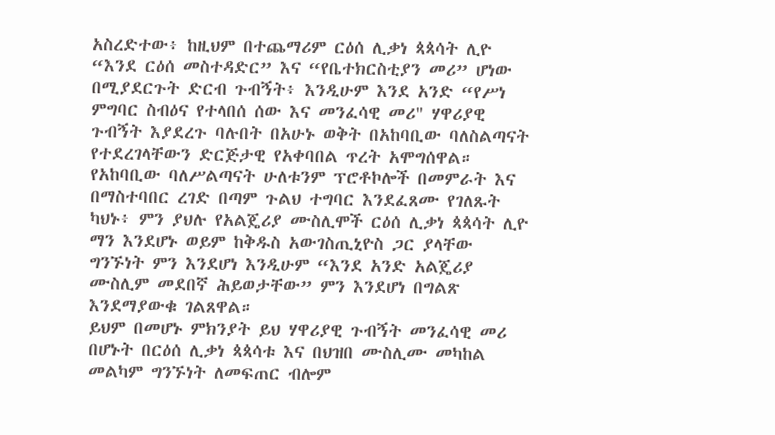አስረድተው፥ ከዚህም በተጨማሪም ርዕሰ ሊቃነ ጳጳሳት ሊዮ “እንደ ርዕሰ መስተዳድር” እና “የቤተክርስቲያን መሪ” ሆነው በሚያደርጉት ድርብ ጉብኝት፥ እንዲሁም እንደ አንድ “የሥነ ምግባር ስብዕና የተላበሰ ሰው እና መንፈሳዊ መሪ" ሃዋሪያዊ ጉብኝት እያደረጉ ባሉበት በአሁኑ ወቅት በአከባቢው ባለስልጣናት የተደረገላቸውን ድርጅታዊ የአቀባበል ጥረት አሞግሰዋል።
የአከባቢው ባለሥልጣናት ሁለቱንም ፕሮቶኮሎች በመምራት እና በማስተባበር ረገድ በጣም ጉልህ ተግባር እንደፈጸሙ የገለጹት ካህኑ፥ ምን ያህሉ የአልጄሪያ ሙስሊሞች ርዕሰ ሊቃነ ጳጳሳት ሊዮ ማን እንደሆኑ ወይም ከቅዱስ አውገስጢኒዮስ ጋር ያላቸው ግንኙነት ምን እንደሆነ እንዲሁም “እንደ አንድ አልጄሪያ ሙስሊም መደበኛ ሕይወታቸው” ምን እንደሆነ በግልጽ እንደማያውቁ ገልጸዋል።
ይህም በመሆኑ ምክንያት ይህ ሃዋሪያዊ ጉብኝት መንፈሳዊ መሪ በሆኑት በርዕሰ ሊቃነ ጳጳሳቱ እና በህዝበ ሙስሊሙ መካከል መልካም ግንኙነት ለመፍጠር ብሎም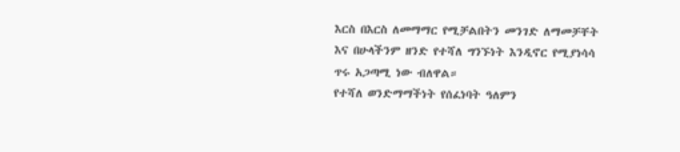እርስ በእርስ ለመማማር የሚቻልበትን መንገድ ለማመቻቸት እና በሁላችንም ዘንድ የተሻለ ግንኙነት እንዲኖር የሚያነሳሳ ጥሩ አጋጣሚ ነው ብለዋል።
የተሻለ ወንድማማችነት የሰፈነባት ዓለምን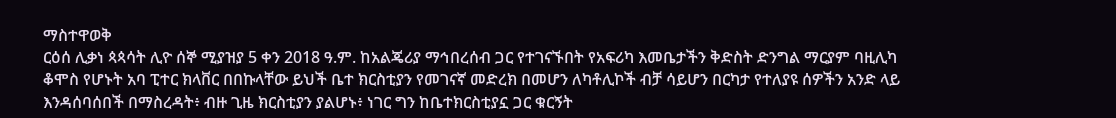ማስተዋወቅ
ርዕሰ ሊቃነ ጳጳሳት ሊዮ ሰኞ ሚያዝያ 5 ቀን 2018 ዓ.ም. ከአልጄሪያ ማኅበረሰብ ጋር የተገናኙበት የአፍሪካ እመቤታችን ቅድስት ድንግል ማርያም ባዚሊካ ቆሞስ የሆኑት አባ ፒተር ክላቨር በበኩላቸው ይህች ቤተ ክርስቲያን የመገናኛ መድረክ በመሆን ለካቶሊኮች ብቻ ሳይሆን በርካታ የተለያዩ ሰዎችን አንድ ላይ እንዳሰባሰበች በማስረዳት፥ ብዙ ጊዜ ክርስቲያን ያልሆኑ፥ ነገር ግን ከቤተክርስቲያኗ ጋር ቁርኝት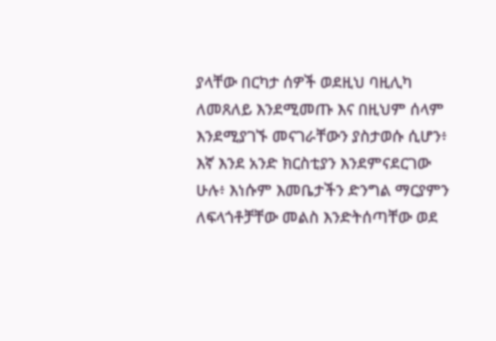ያላቸው በርካታ ሰዎች ወደዚህ ባዚሊካ ለመጸለይ እንደሚመጡ እና በዚህም ሰላም እንደሚያገኙ መናገራቸውን ያስታወሱ ሲሆን፥ እኛ እንደ አንድ ክርስቲያን እንደምናደርገው ሁሉ፥ እነሱም እመቤታችን ድንግል ማርያምን ለፍላጎቶቻቸው መልስ እንድትሰጣቸው ወደ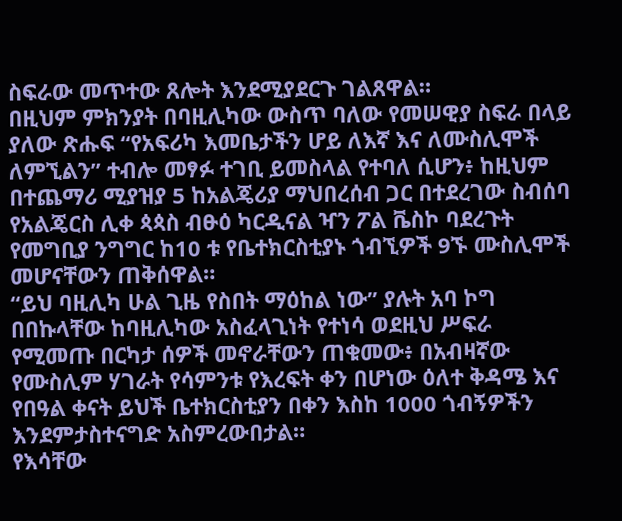ስፍራው መጥተው ጸሎት እንደሚያደርጉ ገልጸዋል።
በዚህም ምክንያት በባዚሊካው ውስጥ ባለው የመሠዊያ ስፍራ በላይ ያለው ጽሑፍ “የአፍሪካ እመቤታችን ሆይ ለእኛ እና ለሙስሊሞች ለምኚልን” ተብሎ መፃፉ ተገቢ ይመስላል የተባለ ሲሆን፥ ከዚህም በተጨማሪ ሚያዝያ 5 ከአልጄሪያ ማህበረሰብ ጋር በተደረገው ስብሰባ የአልጄርስ ሊቀ ጳጳስ ብፁዕ ካርዲናል ዣን ፖል ቬስኮ ባደረጉት የመግቢያ ንግግር ከ10 ቱ የቤተክርስቲያኑ ጎብኚዎች 9ኙ ሙስሊሞች መሆናቸውን ጠቅሰዋል።
“ይህ ባዚሊካ ሁል ጊዜ የስበት ማዕከል ነው” ያሉት አባ ኮግ በበኩላቸው ከባዚሊካው አስፈላጊነት የተነሳ ወደዚህ ሥፍራ የሚመጡ በርካታ ሰዎች መኖራቸውን ጠቁመው፥ በአብዛኛው የሙስሊም ሃገራት የሳምንቱ የእረፍት ቀን በሆነው ዕለተ ቅዳሜ እና የበዓል ቀናት ይህች ቤተክርስቲያን በቀን እስከ 1000 ጎብኝዎችን እንደምታስተናግድ አስምረውበታል።
የእሳቸው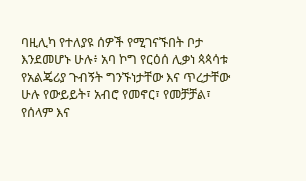ባዚሊካ የተለያዩ ሰዎች የሚገናኙበት ቦታ እንደመሆኑ ሁሉ፥ አባ ኮግ የርዕሰ ሊቃነ ጳጳሳቱ የአልጄሪያ ጉብኝት ግንኙነታቸው እና ጥረታቸው ሁሉ የውይይት፣ አብሮ የመኖር፣ የመቻቻል፣ የሰላም እና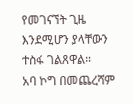የመገናኘት ጊዜ እንደሚሆን ያላቸውን ተስፋ ገልጸዋል።
አባ ኮግ በመጨረሻም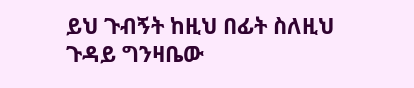ይህ ጉብኝት ከዚህ በፊት ስለዚህ ጉዳይ ግንዛቤው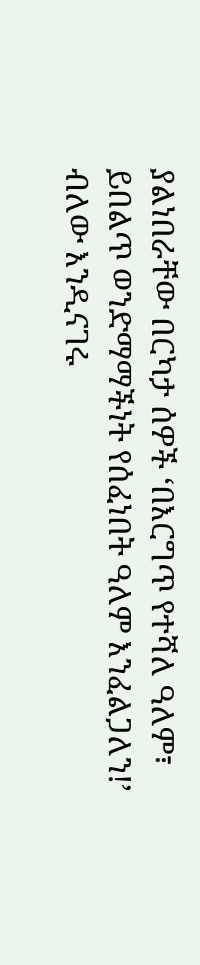ያልነበራቸው በርካታ ሰዎች ‘በእርግጥ የተሻለ ዓለም፣ ይበልጥ ወንድማማችነት የሰፈነበት ዓለም እንፈልጋለን!’ ብለው እንዲናገሩ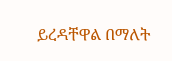ይረዳቸዋል በማለት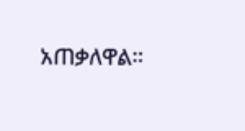አጠቃለዋል።